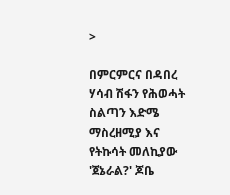>

በምርምርና በዳበረ ሃሳብ ሽፋን የሕወሓት ስልጣን እድሜ ማስረዘሚያ እና የትኩሳት መለኪያው 'ጀኔራል?' ጆቤ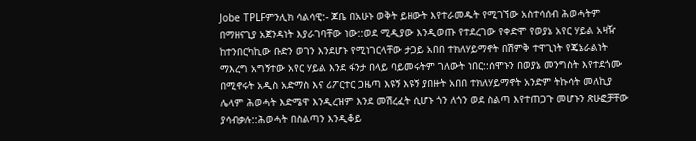Jobe TPLFምንሊክ ሳልሳዊ:- ጆቤ በአሁኑ ወቅት ይዘውት እየተራመዱት የሚገኘው አስተሳሰብ ሕወሓትም በማዘናጊያ አጀንዳነት እያራገባቸው ነው::ወደ ሚዲያው እንዲወጡ የተደረገው የቀድሞ የወያኔ አየር ሃይል አዛዥ ከተንበርካኪው ቡድን ወገን እንደሆኑ የሚነገርላቸው ታጋይ አበበ ተክለሃይማኖት በሽምቅ ተዋጊነት የጄኔራልነት ማእረግ አግኝተው አየር ሃይል እንደ ፋንታ በላይ ባይመሩትም ገለውት ነበር::ሰሞኑን በወያኔ መንግስት እየተደጎሙ በሚኖሩት አዲስ አድማስ እና ሪፖርተር ጋዜጣ እዩኝ እዩኝ ያበዙት አበበ ተክለሃይማኖት አንድም ትኩሳት መለኪያ ሌላም ሕወሓት እድሜዋ እንዲረዝም እንደ መሽረፈት ሲሆኑ ጎን ለጎን ወደ ስልጣ እየተጠጋጉ መሆኑን ጽሁፎቻቸው ያሳብቃሉ::ሕወሓት በስልጣን እንዲቆይ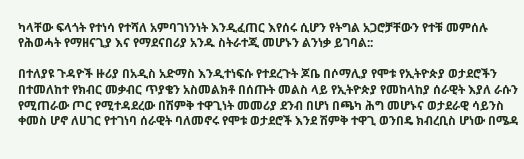ካላቸው ፍላጎት የተነሳ የተሻለ አምባገነንነት እንዲፈጠር እየሰሩ ሲሆን የትግል አጋሮቻቸውን የተቹ መምሰሉ የሕወሓት የማዘናጊያ እና የማደናበሪያ አንዱ ስትራተጂ መሆኑን ልንነቃ ይገባል::

በተለያዩ ጉዳዮች ዙሪያ በአዲስ አድማስ እንዲተነፍሱ የተደረጉት ጆቤ በሶማሊያ የሞቱ የኢትዮጵያ ወታደሮችን በተመለከተ የክብር መቃብር ጥያቄን አስመልክቶ በሰጡት መልስ ላይ የኢትዮጵያ የመከላከያ ሰራዊት እያለ ራሱን የሚጠራው ጦር የሚተዳደረው በሽምቅ ተዋጊነት መመሪያ ደንብ በሆነ በጫካ ሕግ መሆኑና ወታደራዊ ሳይንስ ቀመስ ሆኖ ለሀገር የተገነባ ሰራዊት ባለመኖሩ የሞቱ ወታደሮች እንደ ሽምቅ ተዋጊ ወንበዴ ክብረቢስ ሆነው በሜዳ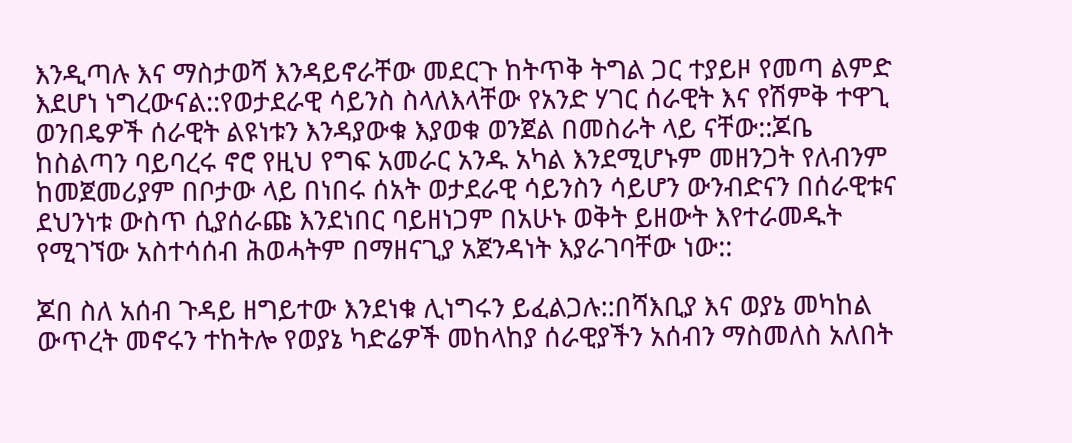እንዲጣሉ እና ማስታወሻ እንዳይኖራቸው መደርጉ ከትጥቅ ትግል ጋር ተያይዞ የመጣ ልምድ እደሆነ ነግረውናል::የወታደራዊ ሳይንስ ስላለእላቸው የአንድ ሃገር ሰራዊት እና የሽምቅ ተዋጊ ወንበዴዎች ሰራዊት ልዩነቱን እንዳያውቁ እያወቁ ወንጀል በመስራት ላይ ናቸው::ጆቤ ከስልጣን ባይባረሩ ኖሮ የዚህ የግፍ አመራር አንዱ አካል እንደሚሆኑም መዘንጋት የለብንም ከመጀመሪያም በቦታው ላይ በነበሩ ሰአት ወታደራዊ ሳይንስን ሳይሆን ውንብድናን በሰራዊቱና ደህንነቱ ውስጥ ሲያሰራጩ እንደነበር ባይዘነጋም በአሁኑ ወቅት ይዘውት እየተራመዱት የሚገኘው አስተሳሰብ ሕወሓትም በማዘናጊያ አጀንዳነት እያራገባቸው ነው::

ጆበ ስለ አሰብ ጉዳይ ዘግይተው እንደነቁ ሊነግሩን ይፈልጋሉ::በሻእቢያ እና ወያኔ መካከል ውጥረት መኖሩን ተከትሎ የወያኔ ካድሬዎች መከላከያ ሰራዊያችን አሰብን ማስመለስ አለበት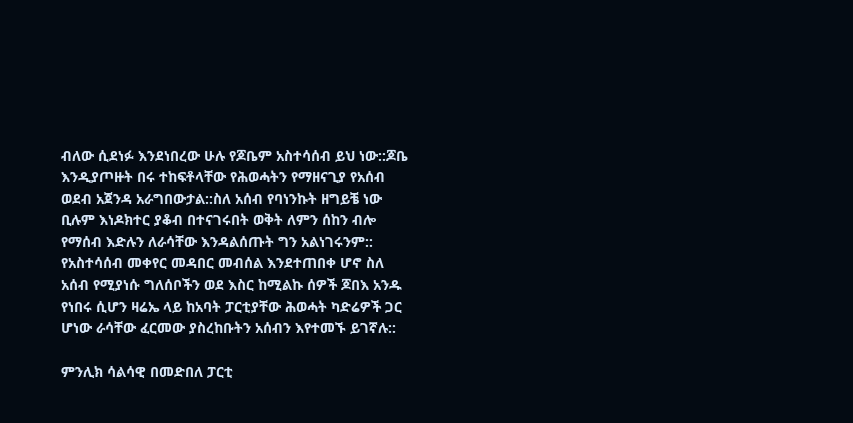ብለው ሲደነፉ እንደነበረው ሁሉ የጆቤም አስተሳሰብ ይህ ነው::ጆቤ እንዲያጦዙት በሩ ተከፍቶላቸው የሕወሓትን የማዘናጊያ የአሰብ ወደብ አጀንዳ አራግበውታል::ስለ አሰብ የባነንኩት ዘግይቼ ነው ቢሉም እነዶክተር ያቆብ በተናገሩበት ወቅት ለምን ሰከን ብሎ የማሰብ እድሉን ለራሳቸው እንዳልሰጡት ግን አልነገሩንም:: የአስተሳሰብ መቀየር መዳበር መብሰል እንደተጠበቀ ሆኖ ስለ አሰብ የሚያነሱ ግለሰቦችን ወደ እስር ከሚልኩ ሰዎች ጆበእ አንዱ የነበሩ ሲሆን ዛሬኤ ላይ ከአባት ፓርቲያቸው ሕወሓት ካድሬዎች ጋር ሆነው ራሳቸው ፈርመው ያስረከቡትን አሰብን እየተመኙ ይገኛሉ::

ምንሊክ ሳልሳዊ በመድበለ ፓርቲ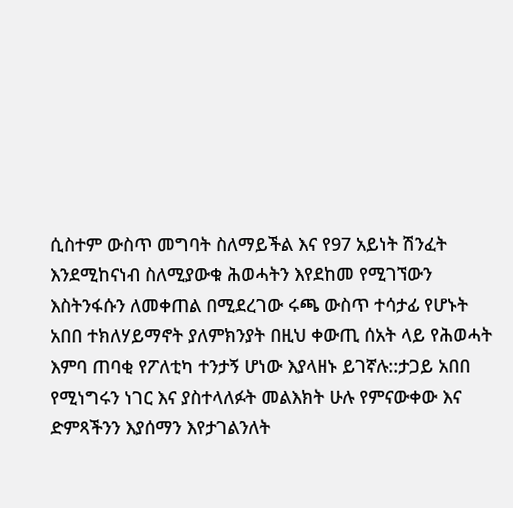ሲስተም ውስጥ መግባት ስለማይችል እና የ97 አይነት ሽንፈት እንደሚከናነብ ስለሚያውቁ ሕወሓትን እየደከመ የሚገኘውን እስትንፋሱን ለመቀጠል በሚደረገው ሩጫ ውስጥ ተሳታፊ የሆኑት አበበ ተክለሃይማኖት ያለምክንያት በዚህ ቀውጢ ሰአት ላይ የሕወሓት እምባ ጠባቂ የፖለቲካ ተንታኝ ሆነው እያላዘኑ ይገኛሉ::ታጋይ አበበ የሚነግሩን ነገር እና ያስተላለፉት መልእክት ሁሉ የምናውቀው እና ድምጻችንን እያሰማን እየታገልንለት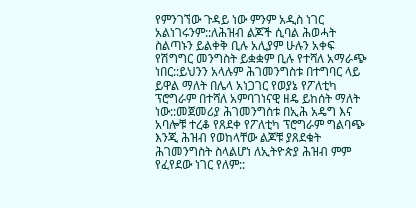የምንገኘው ጉዳይ ነው ምንም አዲስ ነገር አልነገሩንም::ለሕዝብ ልጆች ሲባል ሕወሓት ስልጣኑን ይልቀቅ ቢሉ አሊያም ሁሉን አቀፍ የሽግግር መንግስት ይቋቋም ቢሉ የተሻለ አማራጭ ነበር::ይህንን አላሉም ሕገመንግስቱ በተግባር ላይ ይዋል ማለት በሌላ አነጋገር የወያኔ የፖለቲካ ፕሮግራም በተሻለ አምባገነናዊ ዘዴ ይከሰት ማለት ነው::መጀመሪያ ሕገመንግስቱ በኢሕ አዴግ እና አባሎቹ ተረቆ የጸደቀ የፖለቲካ ፕሮግራም ግልባጭ እንጂ ሕዝብ የወከላቸው ልጆቹ ያጸደቁት ሕገመንግስት ስላልሆነ ለኢትዮጵያ ሕዝብ ምም የፈየደው ነገር የለም::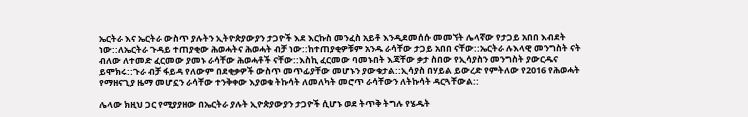ኤርትራ እና ኤርትራ ውስጥ ያሉትን ኢትዮጵያውያን ታጋዮች እደ እርኩስ መንፈስ አይቶ እንዲደመሰሱ መመኘት ሌላኛው የታጋይ አበበ እብደት ነው::ለኤርትራ ጉዳይ ተጠያቂው ሕወሓትና ሕወሓት ብቻ ነው::ከተጠያቂዎቹም አንዱ ራሳቸው ታጋይ አበበ ናቸው::ኤርትራ ሉእላዊ መንግስት ናት ብለው ለተመድ ፈርመው ያመኑ ራሳቸው ሕወሓቶች ናቸው::እስኪ ፈርመው ባመኑበት እጃቸው ቃታ ስበው የኢሳያስን መንግስት ያውርዱና ይሞክሩ::ጉራ ብቻ ፋይዳ የለውም በደቂቃዎች ውስጥ መጥፊያቸው መሆኑን ያውቁታል::ኢሳያስ በሃይል ይውረድ የምትለው የ2016 የሕወሓት የማዘናጊያ ዜማ መሆኗን ራሳቸው ተንቅቀው እያወቁ ትኩሳት ለመለካት መሮጥ ራሳቸውን ለትኩሳት ዳርጓቸውል::

ሌላው ክዚህ ጋር የሚያያዘው በኤርትራ ያሉት ኢዮጵያውያን ታጋዮች ሲሆኑ ወደ ትጥቅ ትግሉ የሄዱት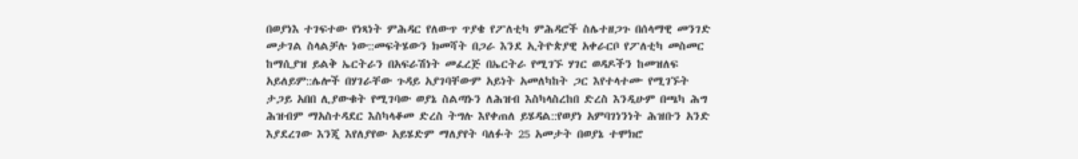በወያነእ ተገፍተው የነጻነት ምሕዳር የለውጥ ጥያቄ የፖለቲካ ምሕዳሮች ስሌተዘጋጉ በሰላማዊ መንገድ መታገል ስላልቻሉ ነው::መፍትሄውን ክመሻት በጋራ እንደ ኢትዮጵያዊ አቀራርቦ የፖለቲካ መስመር ከማሲያዝ ይልቅ ኤርትራን በአፍራሽነት መፈረጅ በኤርትራ የሚገኙ ሃገር ወዳዶችን ከመዝለፍ አይለይም::ሌሎች በሃገራቸው ጉዳይ አያገባቸውም አይነት አመለካከት ጋር እየተላተሙ የሚገኙት ታጋይ አበበ ሊያውቁት የሚገባው ወያኔ ስልጣኑን ለሕዝብ እስካላስረከበ ድረስ እንዲሁም በጫካ ሕግ ሕዝብም ማአስተዳደር እስካላቆመ ድረስ ትግሉ እየቀጠለ ይሄዳል::የወያነ አምባገነንነት ሕዝቡን አንድ እያደረገው እንጂ እየለያየው አይሄድም ማለያየት ባለፉት 25 አመታት በወያኔ ተሞክሮ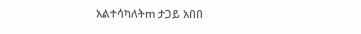አልተሳካለትm ታጋይ አበበ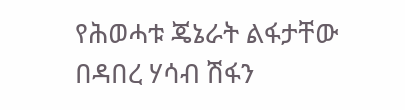የሕወሓቱ ጄኔራት ልፋታቸው በዳበረ ሃሳብ ሽፋን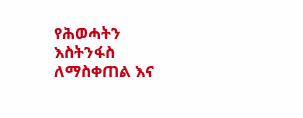የሕወሓትን እስትንፋስ ለማስቀጠል እና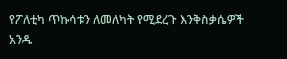የፖለቲካ ጥኩሳቱን ለመለካት የሚደረጉ እንቅስቃሴዎች አንዱ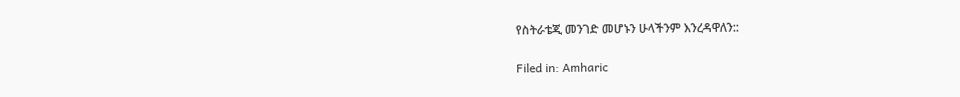የስትራቴጂ መንገድ መሆኑን ሁላችንም እንረዳዋለን::

Filed in: Amharic